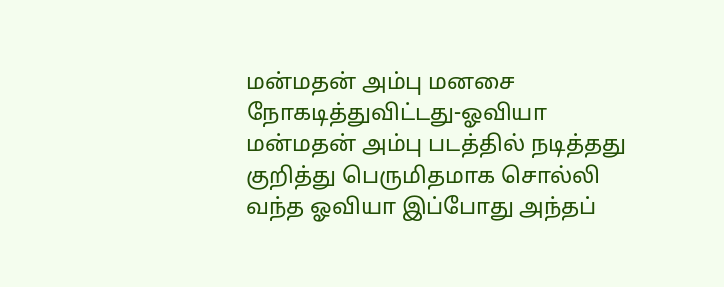மன்மதன் அம்பு மனசை நோகடித்துவிட்டது-ஓவியா
மன்மதன் அம்பு படத்தில் நடித்தது குறித்து பெருமிதமாக சொல்லி வந்த ஓவியா இப்போது அந்தப்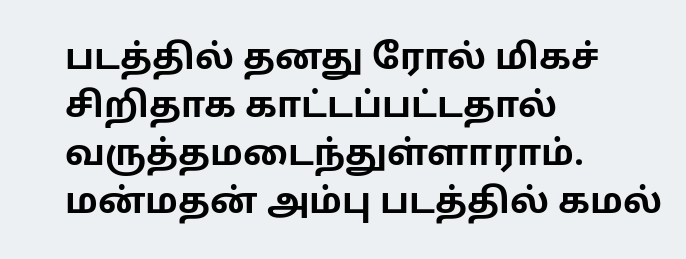படத்தில் தனது ரோல் மிகச் சிறிதாக காட்டப்பட்டதால் வருத்தமடைந்துள்ளாராம்.
மன்மதன் அம்பு படத்தில் கமல்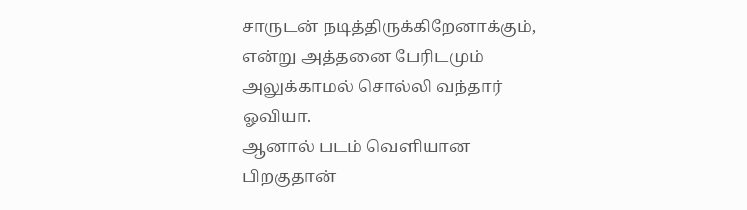சாருடன் நடித்திருக்கிறேனாக்கும், என்று அத்தனை பேரிடமும் அலுக்காமல் சொல்லி வந்தார் ஓவியா.
ஆனால் படம் வெளியான பிறகுதான்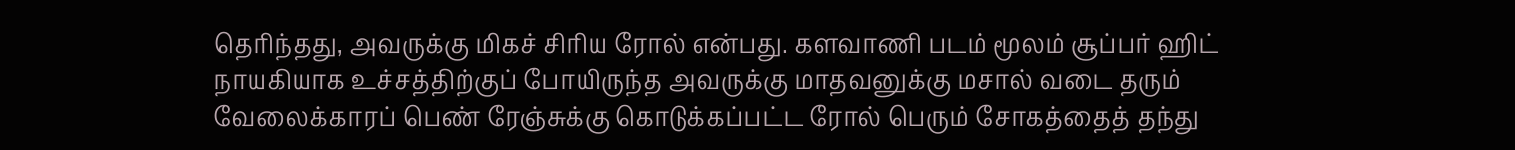தெரிந்தது, அவருக்கு மிகச் சிரிய ரோல் என்பது. களவாணி படம் மூலம் சூப்பர் ஹிட் நாயகியாக உச்சத்திற்குப் போயிருந்த அவருக்கு மாதவனுக்கு மசால் வடை தரும் வேலைக்காரப் பெண் ரேஞ்சுக்கு கொடுக்கப்பட்ட ரோல் பெரும் சோகத்தைத் தந்து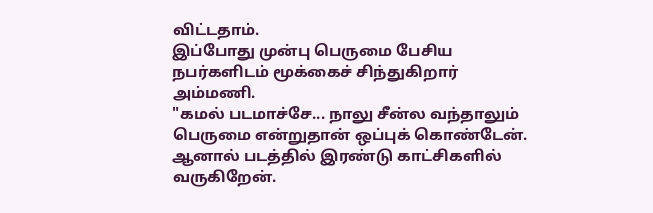விட்டதாம்.
இப்போது முன்பு பெருமை பேசிய நபர்களிடம் மூக்கைச் சிந்துகிறார் அம்மணி.
"கமல் படமாச்சே... நாலு சீன்ல வந்தாலும் பெருமை என்றுதான் ஒப்புக் கொண்டேன். ஆனால் படத்தில் இரண்டு காட்சிகளில் வருகிறேன்.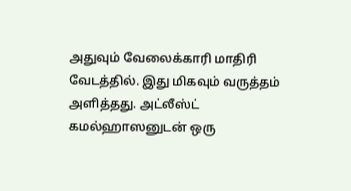அதுவும் வேலைக்காரி மாதிரி வேடத்தில். இது மிகவும் வருத்தம் அளித்தது. அட்லீஸ்ட் கமல்ஹாஸனுடன் ஒரு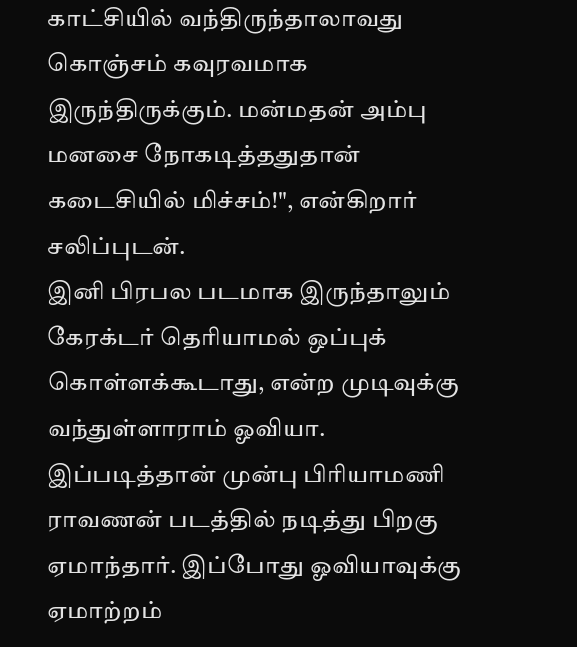காட்சியில் வந்திருந்தாலாவது கொஞ்சம் கவுரவமாக இருந்திருக்கும். மன்மதன் அம்பு மனசை நோகடித்ததுதான் கடைசியில் மிச்சம்!", என்கிறார் சலிப்புடன்.
இனி பிரபல படமாக இருந்தாலும் கேரக்டர் தெரியாமல் ஒப்புக் கொள்ளக்கூடாது, என்ற முடிவுக்கு வந்துள்ளாராம் ஓவியா. இப்படித்தான் முன்பு பிரியாமணி ராவணன் படத்தில் நடித்து பிறகு ஏமாந்தார். இப்போது ஓவியாவுக்கு ஏமாற்றம்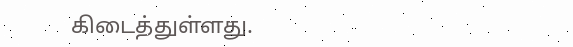கிடைத்துள்ளது.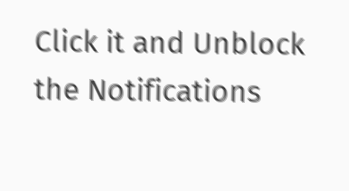Click it and Unblock the Notifications